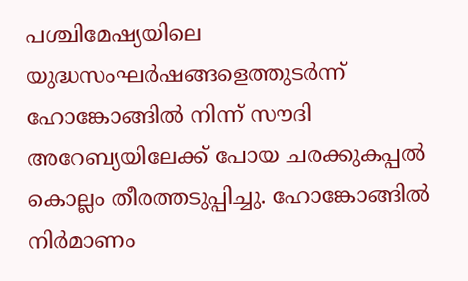പശ്ചിമേഷ്യയിലെ യുദ്ധസംഘർഷങ്ങളെത്തുടർന്ന് ഹോങ്കോങ്ങിൽ നിന്ന് സൗദി അറേബ്യയിലേക്ക് പോയ ചരക്കുകപ്പൽ കൊല്ലം തീരത്തടുപ്പിച്ചു. ഹോങ്കോങ്ങിൽ നിർമാണം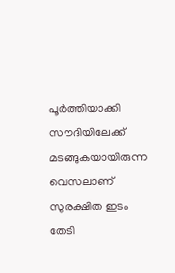പൂർത്തിയാക്കി സൗദിയിലേക്ക് മടങ്ങുകയായിരുന്ന വെസലാണ് സുരക്ഷിത ഇടം തേടി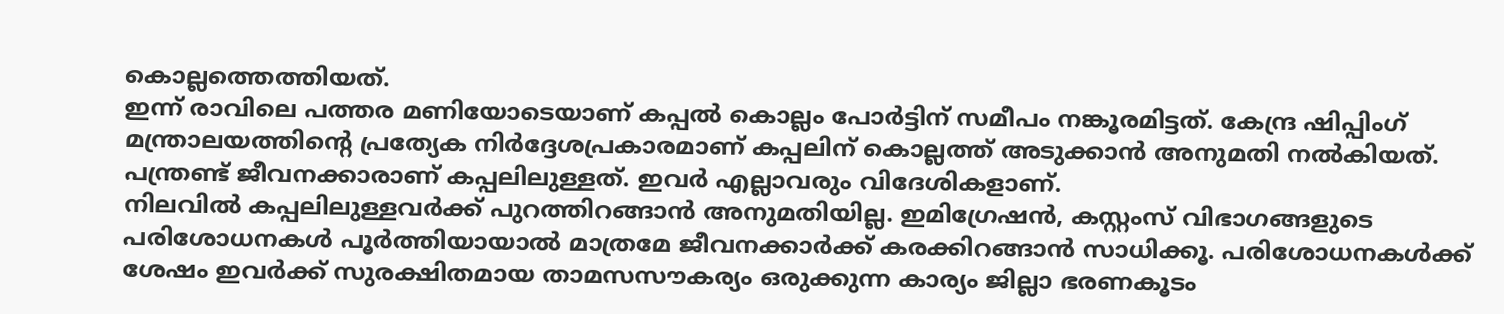കൊല്ലത്തെത്തിയത്.
ഇന്ന് രാവിലെ പത്തര മണിയോടെയാണ് കപ്പൽ കൊല്ലം പോർട്ടിന് സമീപം നങ്കൂരമിട്ടത്. കേന്ദ്ര ഷിപ്പിംഗ് മന്ത്രാലയത്തിന്റെ പ്രത്യേക നിർദ്ദേശപ്രകാരമാണ് കപ്പലിന് കൊല്ലത്ത് അടുക്കാൻ അനുമതി നൽകിയത്. പന്ത്രണ്ട് ജീവനക്കാരാണ് കപ്പലിലുള്ളത്. ഇവർ എല്ലാവരും വിദേശികളാണ്.
നിലവിൽ കപ്പലിലുള്ളവർക്ക് പുറത്തിറങ്ങാൻ അനുമതിയില്ല. ഇമിഗ്രേഷൻ, കസ്റ്റംസ് വിഭാഗങ്ങളുടെ പരിശോധനകൾ പൂർത്തിയായാൽ മാത്രമേ ജീവനക്കാർക്ക് കരക്കിറങ്ങാൻ സാധിക്കൂ. പരിശോധനകൾക്ക് ശേഷം ഇവർക്ക് സുരക്ഷിതമായ താമസസൗകര്യം ഒരുക്കുന്ന കാര്യം ജില്ലാ ഭരണകൂടം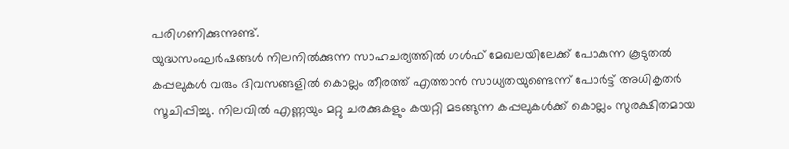പരിഗണിക്കുന്നുണ്ട്.
യുദ്ധസംഘർഷങ്ങൾ നിലനിൽക്കുന്ന സാഹചര്യത്തിൽ ഗൾഫ് മേഖലയിലേക്ക് പോകുന്ന കൂടുതൽ കപ്പലുകൾ വരും ദിവസങ്ങളിൽ കൊല്ലം തീരത്ത് എത്താൻ സാധ്യതയുണ്ടെന്ന് പോർട്ട് അധികൃതർ സൂചിപ്പിച്ചു. നിലവിൽ എണ്ണയും മറ്റു ചരക്കുകളും കയറ്റി മടങ്ങുന്ന കപ്പലുകൾക്ക് കൊല്ലം സുരക്ഷിതമായ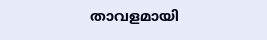താവളമായി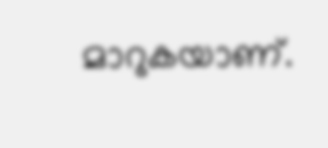മാറുകയാണ്.